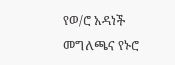የወ/ሮ አዳነች መግለጫና የኑሮ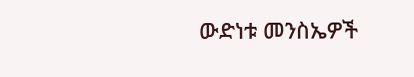ውድነቱ መንስኤዎች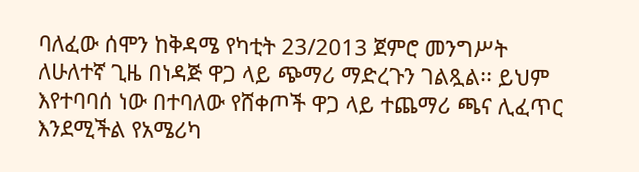ባለፈው ሰሞን ከቅዳሜ የካቲት 23/2013 ጀምሮ መንግሥት ለሁለተኛ ጊዜ በነዳጅ ዋጋ ላይ ጭማሪ ማድረጉን ገልጿል፡፡ ይህም እየተባባሰ ነው በተባለው የሸቀጦች ዋጋ ላይ ተጨማሪ ጫና ሊፈጥር እንደሚችል የአሜሪካ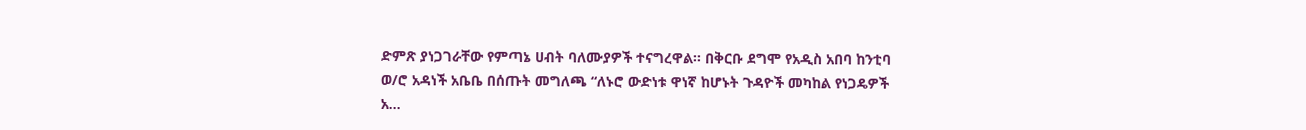ድምጽ ያነጋገራቸው የምጣኔ ሀብት ባለሙያዎች ተናግረዋል፡፡ በቅርቡ ደግሞ የአዲስ አበባ ከንቲባ ወ/ሮ አዳነች አቤቤ በሰጡት መግለጫ “ለኑሮ ውድነቱ ዋነኛ ከሆኑት ጉዳዮች መካከል የነጋዴዎች አ…